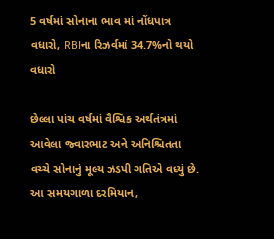5 વર્ષમાં સોનાના ભાવ માં નોંધપાત્ર વધારો, RBIના રિઝર્વમાં 34.7%નો થયો વધારો

છેલ્લા પાંચ વર્ષમાં વૈશ્વિક અર્થતંત્રમાં આવેલા જ્વારભાટ અને અનિશ્ચિતતા વચ્ચે સોનાનું મૂલ્ય ઝડપી ગતિએ વધ્યું છે. આ સમયગાળા દરમિયાન,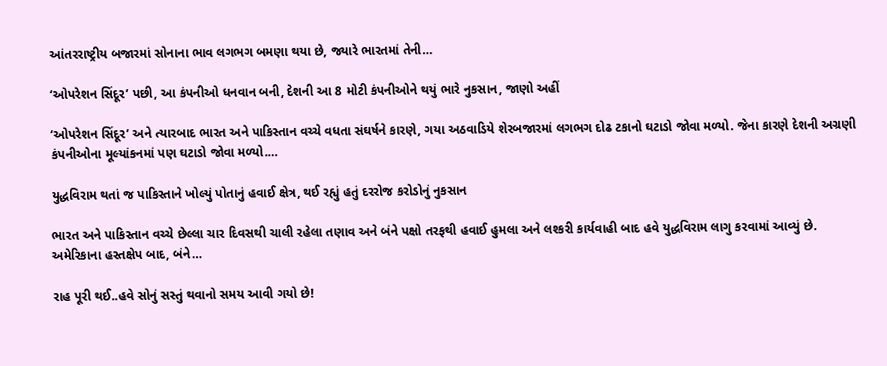આંતરરાષ્ટ્રીય બજારમાં સોનાના ભાવ લગભગ બમણા થયા છે, જ્યારે ભારતમાં તેની…

‘ઓપરેશન સિંદૂર’ પછી, આ કંપનીઓ ધનવાન બની, દેશની આ 8 મોટી કંપનીઓને થયું ભારે નુકસાન, જાણો અહીં

‘ઓપરેશન સિંદૂર’ અને ત્યારબાદ ભારત અને પાકિસ્તાન વચ્ચે વધતા સંઘર્ષને કારણે, ગયા અઠવાડિયે શેરબજારમાં લગભગ દોઢ ટકાનો ઘટાડો જોવા મળ્યો. જેના કારણે દેશની અગ્રણી કંપનીઓના મૂલ્યાંકનમાં પણ ઘટાડો જોવા મળ્યો.…

યુદ્ધવિરામ થતાં જ પાકિસ્તાને ખોલ્યું પોતાનું હવાઈ ક્ષેત્ર, થઈ રહ્યું હતું દરરોજ કરોડોનું નુકસાન

ભારત અને પાકિસ્તાન વચ્ચે છેલ્લા ચાર દિવસથી ચાલી રહેલા તણાવ અને બંને પક્ષો તરફથી હવાઈ હુમલા અને લશ્કરી કાર્યવાહી બાદ હવે યુદ્ધવિરામ લાગુ કરવામાં આવ્યું છે. અમેરિકાના હસ્તક્ષેપ બાદ, બંને…

રાહ પૂરી થઈ..હવે સોનું સસ્તું થવાનો સમય આવી ગયો છે!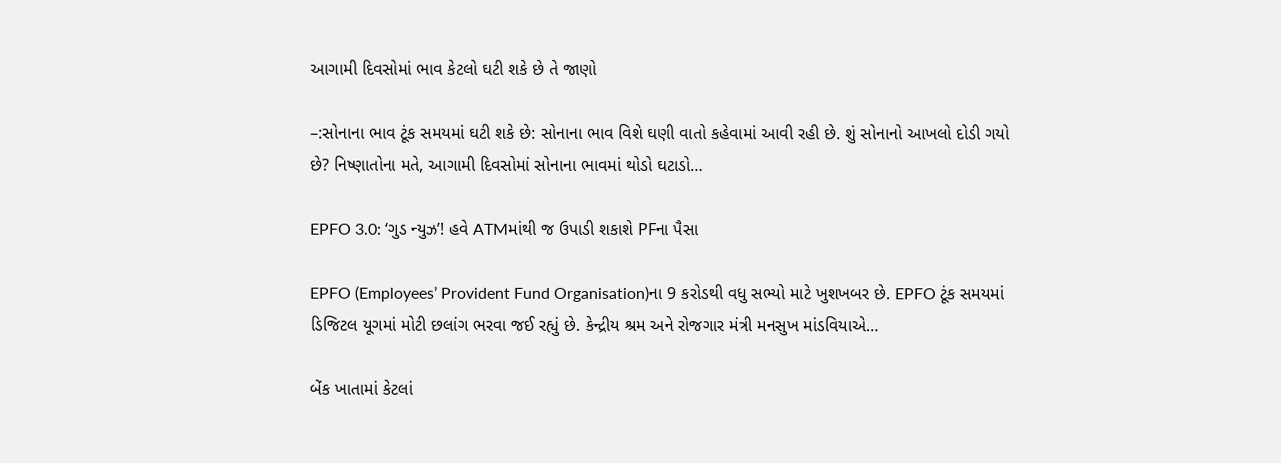આગામી દિવસોમાં ભાવ કેટલો ઘટી શકે છે તે જાણો

–:સોનાના ભાવ ટૂંક સમયમાં ઘટી શકે છે: સોનાના ભાવ વિશે ઘણી વાતો કહેવામાં આવી રહી છે. શું સોનાનો આખલો દોડી ગયો છે? નિષ્ણાતોના મતે, આગામી દિવસોમાં સોનાના ભાવમાં થોડો ઘટાડો…

EPFO 3.0: ‘ગુડ ન્યુઝ’! હવે ATMમાંથી જ ઉપાડી શકાશે PFના પૈસા

EPFO (Employees’ Provident Fund Organisation)ના 9 કરોડથી વધુ સભ્યો માટે ખુશખબર છે. EPFO ટૂંક સમયમાં ડિજિટલ યૂગમાં મોટી છલાંગ ભરવા જઈ રહ્યું છે. કેન્દ્રીય શ્રમ અને રોજગાર મંત્રી મનસુખ માંડવિયાએ…

બેંક ખાતામાં કેટલાં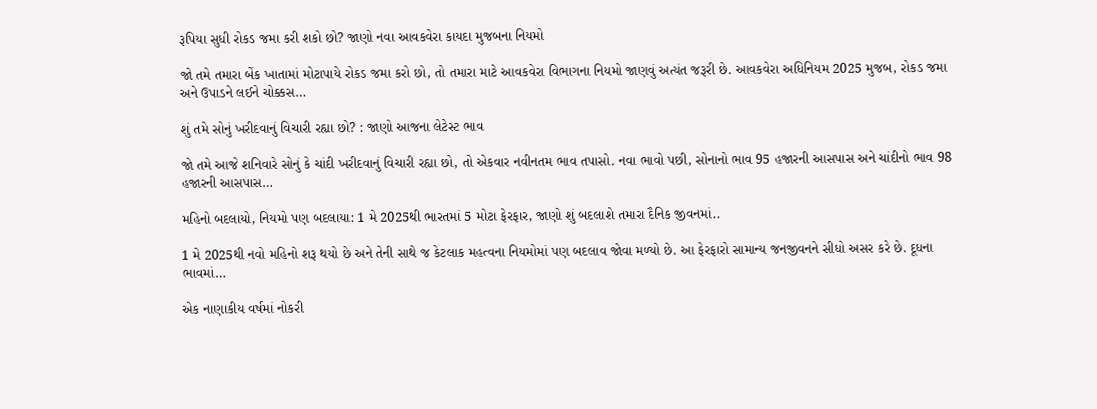રૂપિયા સુધી રોકડ જમા કરી શકો છો? જાણો નવા આવકવેરા કાયદા મુજબના નિયમો

જો તમે તમારા બેંક ખાતામાં મોટાપાયે રોકડ જમા કરો છો, તો તમારા માટે આવકવેરા વિભાગના નિયમો જાણવું અત્યંત જરૂરી છે. આવકવેરા અધિનિયમ 2025 મુજબ, રોકડ જમા અને ઉપાડને લઈને ચોક્કસ…

શું તમે સોનું ખરીદવાનું વિચારી રહ્યા છો? : જાણો આજના લેટેસ્ટ ભાવ

જો તમે આજે શનિવારે સોનું કે ચાંદી ખરીદવાનું વિચારી રહ્યા છો, તો એકવાર નવીનતમ ભાવ તપાસો. નવા ભાવો પછી, સોનાનો ભાવ 95 હજારની આસપાસ અને ચાંદીનો ભાવ 98 હજારની આસપાસ…

મહિનો બદલાયો, નિયમો પણ બદલાયા: 1 મે 2025થી ભારતમાં 5 મોટા ફેરફાર, જાણો શું બદલાશે તમારા દૈનિક જીવનમાં..

1 મે 2025થી નવો મહિનો શરૂ થયો છે અને તેની સાથે જ કેટલાક મહત્વના નિયમોમાં પણ બદલાવ જોવા મળ્યો છે. આ ફેરફારો સામાન્ય જનજીવનને સીધો અસર કરે છે. દૂધના ભાવમાં…

એક નાણાકીય વર્ષમાં નોકરી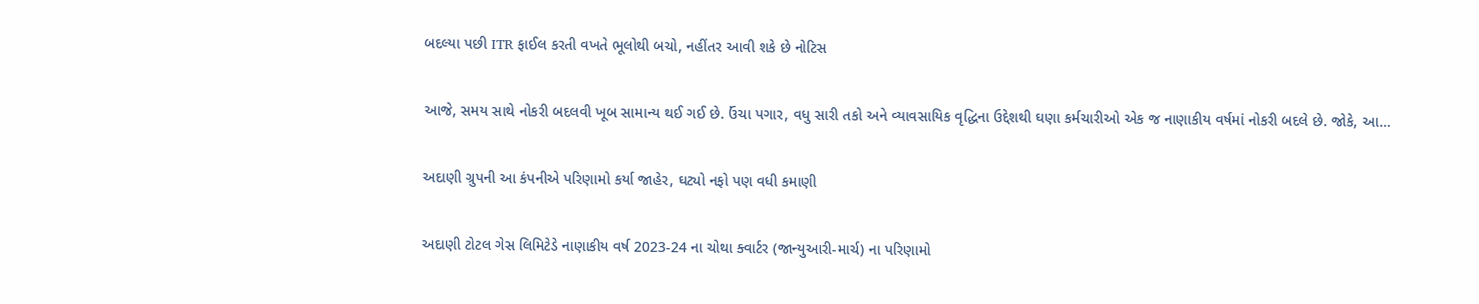બદલ્યા પછી ITR ફાઈલ કરતી વખતે ભૂલોથી બચો, નહીંતર આવી શકે છે નોટિસ

આજે, સમય સાથે નોકરી બદલવી ખૂબ સામાન્ય થઈ ગઈ છે. ઉંચા પગાર, વધુ સારી તકો અને વ્યાવસાયિક વૃદ્ધિના ઉદ્દેશથી ઘણા કર્મચારીઓ એક જ નાણાકીય વર્ષમાં નોકરી બદલે છે. જોકે, આ…

અદાણી ગ્રુપની આ કંપનીએ પરિણામો કર્યા જાહેર, ઘટ્યો નફો પણ વધી કમાણી

અદાણી ટોટલ ગેસ લિમિટેડે નાણાકીય વર્ષ 2023-24 ના ચોથા ક્વાર્ટર (જાન્યુઆરી-માર્ચ) ના પરિણામો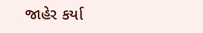જાહેર કર્યા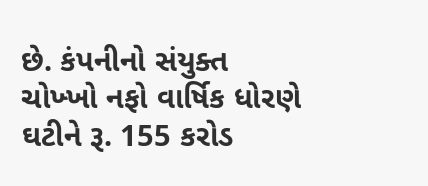છે. કંપનીનો સંયુક્ત ચોખ્ખો નફો વાર્ષિક ધોરણે ઘટીને રૂ. 155 કરોડ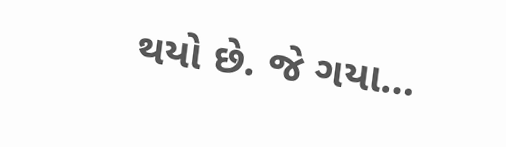થયો છે. જે ગયા…